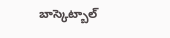బాస్కెట్బాల్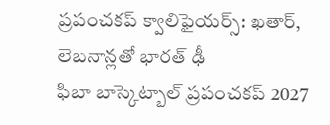ప్రపంచకప్ క్వాలిఫైయర్స్: ఖతార్, లెబనాన్లతో భారత్ ఢీ
ఫిబా బాస్కెట్బాల్ ప్రపంచకప్ 2027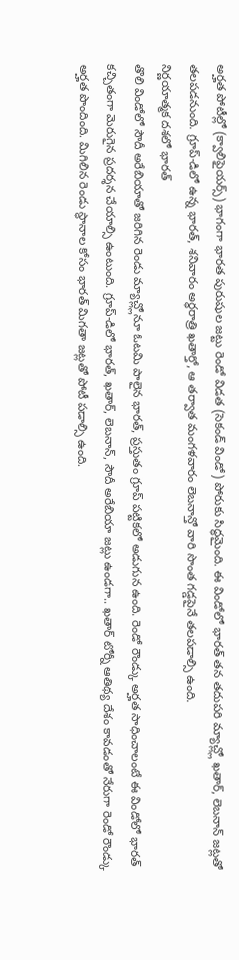అర్హత పోటీల్లో (క్వాలిఫైయర్స్) భాగంగా భారత పురుషుల జట్టు రెండో విడత (సెకండ్ విండో) పోరుకు సిద్ధమైంది. ఈ విండోలో భారత్ తన తదుపరి మ్యాచ్ల్లో ఖతార్, లెబనాన్ జట్లతో తలపడనుంది. గ్రూప్-డిలో ఉన్న భారత్, శనివారం అర్ధరాత్రి ఖతార్తో, ఆ తర్వాత మంగళవారం లెబనాన్తో వారి సొంత గడ్డపైనే తలపడాల్సి ఉంది.
నిర్ణయాత్మక దశలో భారత్
తొలి విండోలో సౌదీ అరేబియాతో జరిగిన రెండు మ్యాచ్ల్లోనూ ఓటమి పాలైన భారత్, ప్రస్తుతం గ్రూప్ పట్టికలో అడుగున ఉంది. రెండో రౌండ్కు అర్హత సాధించాలంటే ఈ విండోలో భారత్ కచ్చితంగా మెరుగైన ప్రదర్శన చేయాల్సి ఉంటుంది. గ్రూప్-డిలో భారత్, ఖతార్, లెబనాన్, సౌదీ అరేబియా జట్లు ఉండగా.. ఖతార్ టోర్నీ ఆతిథ్య దేశం కావడంతో నేరుగా రెండో రౌండ్కు అర్హత పొందింది. మిగిలిన రెండు స్థానాల కోసం భారత్ మిగతా జట్లతో పోటీ పడాల్సి ఉంది.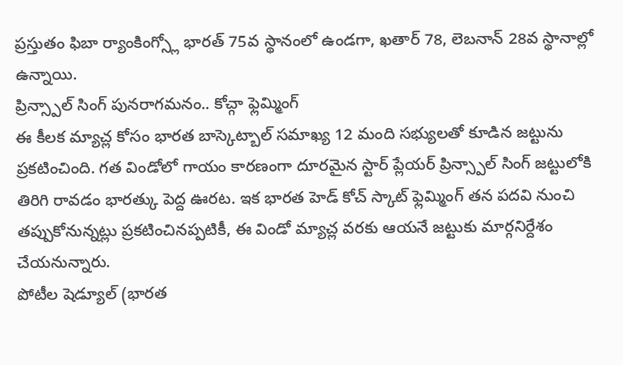ప్రస్తుతం ఫిబా ర్యాంకింగ్స్లో భారత్ 75వ స్థానంలో ఉండగా, ఖతార్ 78, లెబనాన్ 28వ స్థానాల్లో ఉన్నాయి.
ప్రిన్స్పాల్ సింగ్ పునరాగమనం.. కోచ్గా ఫ్లెమ్మింగ్
ఈ కీలక మ్యాచ్ల కోసం భారత బాస్కెట్బాల్ సమాఖ్య 12 మంది సభ్యులతో కూడిన జట్టును ప్రకటించింది. గత విండోలో గాయం కారణంగా దూరమైన స్టార్ ప్లేయర్ ప్రిన్స్పాల్ సింగ్ జట్టులోకి తిరిగి రావడం భారత్కు పెద్ద ఊరట. ఇక భారత హెడ్ కోచ్ స్కాట్ ఫ్లెమ్మింగ్ తన పదవి నుంచి తప్పుకోనున్నట్లు ప్రకటించినప్పటికీ, ఈ విండో మ్యాచ్ల వరకు ఆయనే జట్టుకు మార్గనిర్దేశం చేయనున్నారు.
పోటీల షెడ్యూల్ (భారత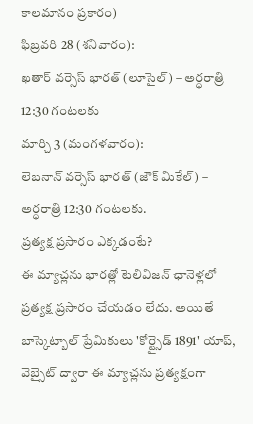కాలమానం ప్రకారం)
ఫిబ్రవరి 28 (శనివారం):
ఖతార్ వర్సెస్ భారత్ (లూసైల్) – అర్ధరాత్రి 12:30 గంటలకు
మార్చి 3 (మంగళవారం):
లెబనాన్ వర్సెస్ భారత్ (జౌక్ మికేల్) – అర్ధరాత్రి 12:30 గంటలకు.
ప్రత్యక్ష ప్రసారం ఎక్కడంటే?
ఈ మ్యాచ్లను భారత్లో టెలివిజన్ ఛానెళ్లలో ప్రత్యక్ష ప్రసారం చేయడం లేదు. అయితే బాస్కెట్బాల్ ప్రేమికులు 'కోర్ట్సైడ్ 1891' యాప్, వెబ్సైట్ ద్వారా ఈ మ్యాచ్లను ప్రత్యక్షంగా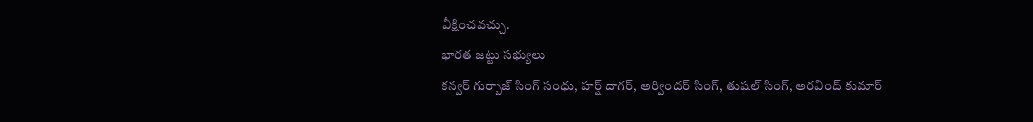వీక్షించవచ్చు.
భారత జట్టు సభ్యులు
కన్వర్ గుర్బాజ్ సింగ్ సంధు, హర్ష్ దాగర్, అర్విందర్ సింగ్, తుషల్ సింగ్, అరవింద్ కుమార్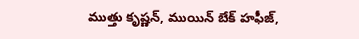ముత్తు కృష్ణన్, ముయిన్ బేక్ హఫీజ్,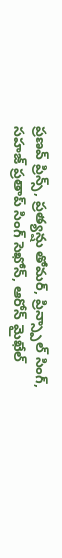ప్రణవ్ ప్రిన్స్, ప్రత్యన్షు తోమర్, ప్రిన్స్పాల్ సింగ్, సహజ్ ప్రతాప్ సింగ్ సెఖోన్, ఆరోన్ మైఖేల్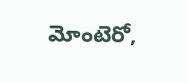మోంటెరో,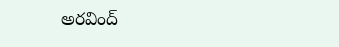అరవింద్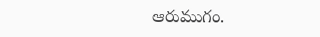ఆరుముగం.